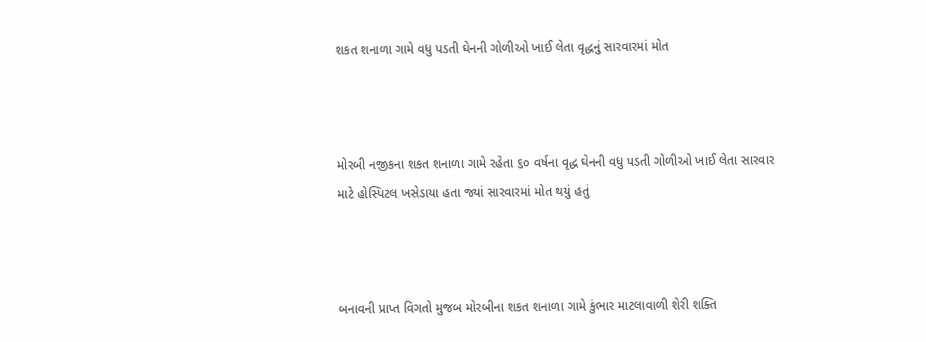શકત શનાળા ગામે વધુ પડતી ઘેનની ગોળીઓ ખાઈ લેતા વૃદ્ધનું સારવારમાં મોત



મોરબી નજીકના શકત શનાળા ગામે રહેતા ૬૦ વર્ષના વૃદ્ધ ઘેનની વધુ પડતી ગોળીઓ ખાઈ લેતા સારવાર માટે હોસ્પિટલ ખસેડાયા હતા જ્યાં સારવારમાં મોત થયું હતું



બનાવની પ્રાપ્ત વિગતો મુજબ મોરબીના શકત શનાળા ગામે કુંભાર માટલાવાળી શેરી શક્તિ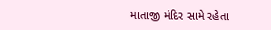માતાજી મંદિર સામે રહેતા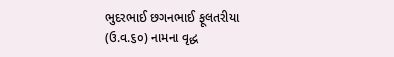ભુદરભાઈ છગનભાઈ ફૂલતરીયા (ઉ.વ.૬૦) નામના વૃદ્ધ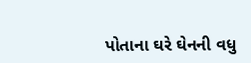પોતાના ઘરે ઘેનની વધુ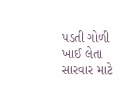પડતી ગોળી ખાઈ લેતા સારવાર માટે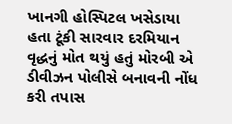ખાનગી હોસ્પિટલ ખસેડાયા હતા ટૂંકી સારવાર દરમિયાન વૃદ્ધનું મોત થયું હતું મોરબી એ ડીવીઝન પોલીસે બનાવની નોંધ કરી તપાસ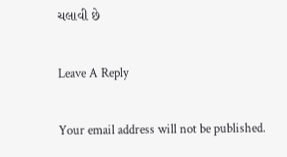ચલાવી છે

Leave A Reply

Your email address will not be published.